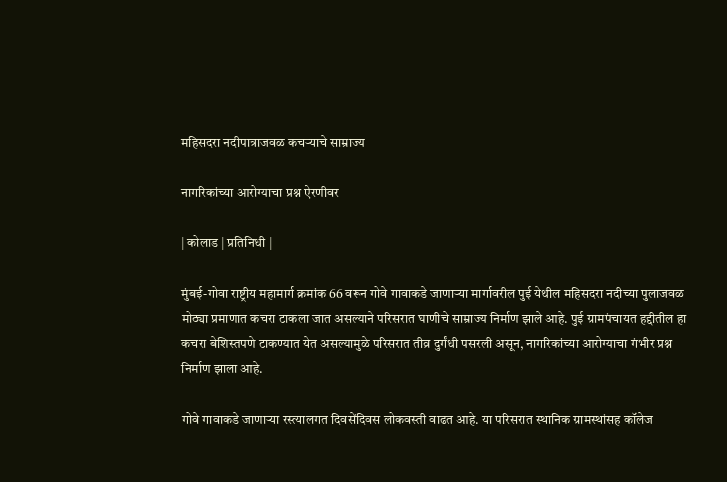महिसदरा नदीपात्राजवळ कचऱ्याचे साम्राज्य

नागरिकांच्या आरोग्याचा प्रश्न ऐरणीवर

| कोलाड | प्रतिनिधी |

मुंबई-गोवा राष्ट्रीय महामार्ग क्रमांक 66 वरून गोवे गावाकडे जाणाऱ्या मार्गावरील पुई येथील महिसदरा नदीच्या पुलाजवळ मोठ्या प्रमाणात कचरा टाकला जात असल्याने परिसरात घाणीचे साम्राज्य निर्माण झाले आहे. पुई ग्रामपंचायत हद्दीतील हा कचरा बेशिस्तपणे टाकण्यात येत असल्यामुळे परिसरात तीव्र दुर्गंधी पसरली असून, नागरिकांच्या आरोग्याचा गंभीर प्रश्न निर्माण झाला आहे.

गोवे गावाकडे जाणाऱ्या रस्त्यालगत दिवसेंदिवस लोकवस्ती वाढत आहे. या परिसरात स्थानिक ग्रामस्थांसह कॉलेज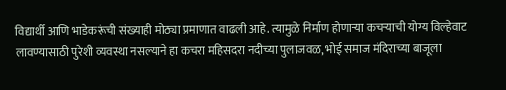विद्यार्थी आणि भाडेकरूंची संख्याही मोठ्या प्रमाणात वाढली आहे. त्यामुळे निर्माण होणाऱ्या कचऱ्याची योग्य विल्हेवाट लावण्यासाठी पुरेशी व्यवस्था नसल्याने हा कचरा महिसदरा नदीच्या पुलाजवळ, भोई समाज मंदिराच्या बाजूला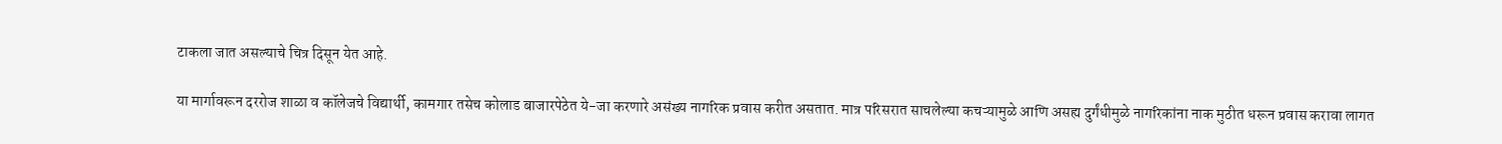टाकला जात असल्याचे चित्र दिसून येत आहे.

या मार्गावरून दररोज शाळा व कॉलेजचे विद्यार्थी, कामगार तसेच कोलाड बाजारपेठेत ये-जा करणारे असंख्य नागरिक प्रवास करीत असतात. मात्र परिसरात साचलेल्या कचऱ्यामुळे आणि असह्य दुर्गंधीमुळे नागरिकांना नाक मुठीत धरून प्रवास करावा लागत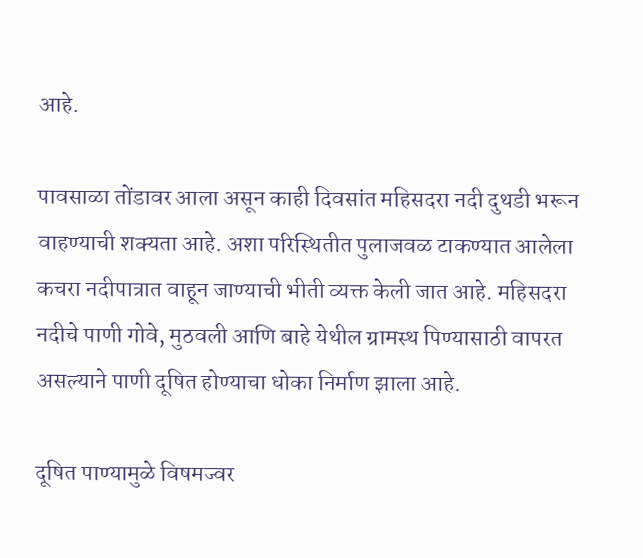आहे.

पावसाळा तोंडावर आला असून काही दिवसांत महिसदरा नदी दुथडी भरून वाहण्याची शक्यता आहे. अशा परिस्थितीत पुलाजवळ टाकण्यात आलेला कचरा नदीपात्रात वाहून जाण्याची भीती व्यक्त केली जात आहे. महिसदरा नदीचे पाणी गोवे, मुठवली आणि बाहे येथील ग्रामस्थ पिण्यासाठी वापरत असल्याने पाणी दूषित होण्याचा धोका निर्माण झाला आहे.

दूषित पाण्यामुळे विषमज्वर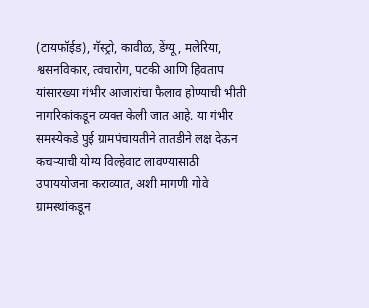(टायफॉईड), गॅस्ट्रो, कावीळ, डेंग्यू, मलेरिया, श्वसनविकार, त्वचारोग, पटकी आणि हिवताप यांसारख्या गंभीर आजारांचा फैलाव होण्याची भीती नागरिकांकडून व्यक्त केली जात आहे. या गंभीर समस्येकडे पुई ग्रामपंचायतीने तातडीने लक्ष देऊन कचऱ्याची योग्य विल्हेवाट लावण्यासाठी उपाययोजना कराव्यात, अशी मागणी गोवे ग्रामस्थांकडून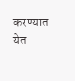करण्यात येत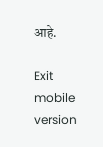आहे.

Exit mobile version